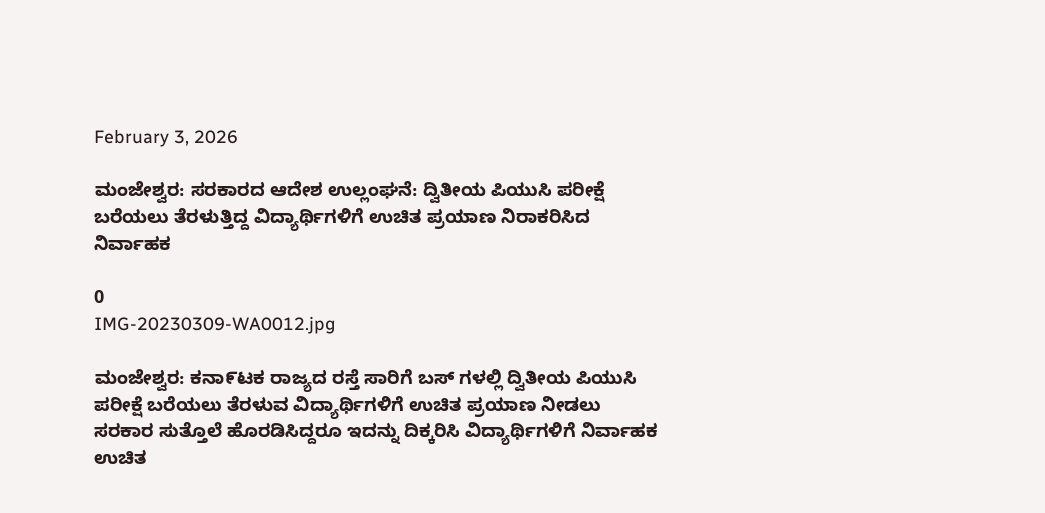February 3, 2026

ಮಂಜೇಶ್ವರ: ಸರಕಾರದ ಆದೇಶ ಉಲ್ಲಂಘನೆ: ದ್ವಿತೀಯ ಪಿಯುಸಿ ಪರೀಕ್ಷೆ ಬರೆಯಲು ತೆರಳುತ್ತಿದ್ದ ವಿದ್ಯಾರ್ಥಿಗಳಿಗೆ ಉಚಿತ ಪ್ರಯಾಣ ನಿರಾಕರಿಸಿದ ನಿರ್ವಾಹಕ

0
IMG-20230309-WA0012.jpg

ಮಂಜೇಶ್ವರ: ಕನಾ೯ಟಕ ರಾಜ್ಯದ ರಸ್ತೆ ಸಾರಿಗೆ ಬಸ್ ಗಳಲ್ಲಿ ದ್ವಿತೀಯ ಪಿಯುಸಿ ಪರೀಕ್ಷೆ ಬರೆಯಲು ತೆರಳುವ ವಿದ್ಯಾರ್ಥಿಗಳಿಗೆ ಉಚಿತ ಪ್ರಯಾಣ ನೀಡಲು ಸರಕಾರ ಸುತ್ತೊಲೆ ಹೊರಡಿಸಿದ್ದರೂ ಇದನ್ನು ದಿಕ್ಕರಿಸಿ ವಿದ್ಯಾರ್ಥಿಗಳಿಗೆ ನಿರ್ವಾಹಕ ಉಚಿತ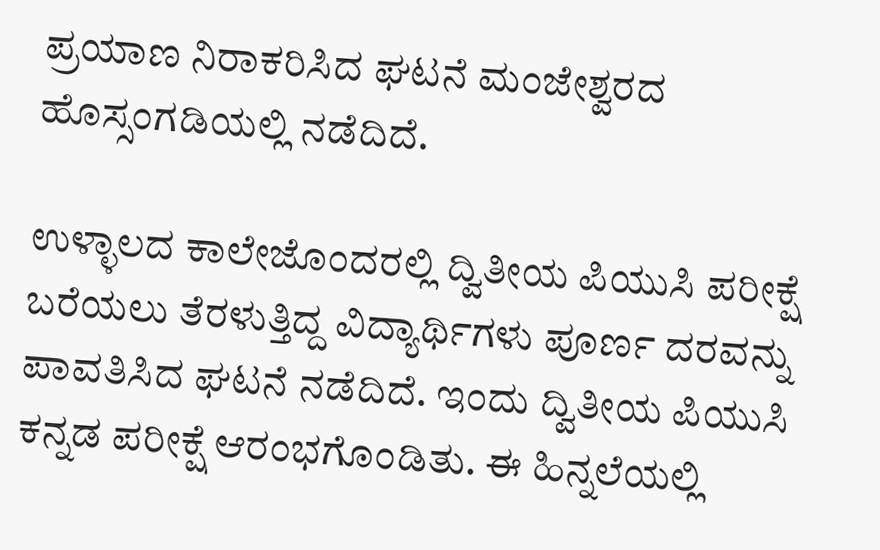ಪ್ರಯಾಣ ನಿರಾಕರಿಸಿದ ಘಟನೆ ಮಂಜೇಶ್ವರದ ಹೊಸ್ಸಂಗಡಿಯಲ್ಲಿ ನಡೆದಿದೆ.

ಉಳ್ಳಾಲದ ಕಾಲೇಜೊಂದರಲ್ಲಿ ದ್ವಿತೀಯ ಪಿಯುಸಿ ಪರೀಕ್ಷೆ ಬರೆಯಲು ತೆರಳುತ್ತಿದ್ದ ವಿದ್ಯಾರ್ಥಿಗಳು ಪೂರ್ಣ ದರವನ್ನು ಪಾವತಿಸಿದ ಘಟನೆ ನಡೆದಿದೆ. ಇಂದು ದ್ವಿತೀಯ ಪಿಯುಸಿ ಕನ್ನಡ ಪರೀಕ್ಷೆ ಆರಂಭಗೊಂಡಿತು. ಈ ಹಿನ್ನಲೆಯಲ್ಲಿ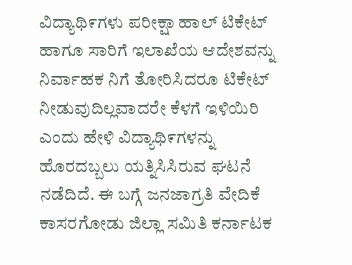ವಿದ್ಯಾಥಿ೯ಗಳು ಪರೀಕ್ಷಾ ಹಾಲ್ ಟಿಕೇಟ್ ಹಾಗೂ ಸಾರಿಗೆ ಇಲಾಖೆಯ ಆದೇಶವನ್ನು ನಿರ್ವಾಹಕ ನಿಗೆ ತೋರಿಸಿದರೂ ಟಿಕೇಟ್ ನೀಡುವುದಿಲ್ಲವಾದರೇ ಕೆಳಗೆ ಇಳಿಯಿರಿ ಎಂದು ಹೇಳಿ ವಿದ್ಯಾಥಿ೯ಗಳನ್ನು ಹೊರದಬ್ಬಲು ಯತ್ನಿಸಿಸಿರುವ ಘಟನೆ ನಡೆದಿದೆ. ಈ ಬಗ್ಗೆ ಜನಜಾಗ್ರತಿ ವೇದಿಕೆ ಕಾಸರಗೋಡು ಜಿಲ್ಲಾ ಸಮಿತಿ ಕರ್ನಾಟಕ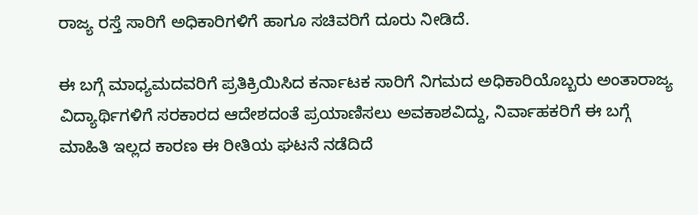ರಾಜ್ಯ ರಸ್ತೆ ಸಾರಿಗೆ ಅಧಿಕಾರಿಗಳಿಗೆ ಹಾಗೂ ಸಚಿವರಿಗೆ ದೂರು ನೀಡಿದೆ.

ಈ ಬಗ್ಗೆ ಮಾಧ್ಯಮದವರಿಗೆ ಪ್ರತಿಕ್ರಿಯಿಸಿದ ಕರ್ನಾಟಕ ಸಾರಿಗೆ ನಿಗಮದ ಅಧಿಕಾರಿಯೊಬ್ಬರು ಅಂತಾರಾಜ್ಯ ವಿದ್ಯಾರ್ಥಿಗಳಿಗೆ ಸರಕಾರದ ಆದೇಶದಂತೆ ಪ್ರಯಾಣಿಸಲು ಅವಕಾಶವಿದ್ದು, ನಿರ್ವಾಹಕರಿಗೆ ಈ ಬಗ್ಗೆ ಮಾಹಿತಿ ಇಲ್ಲದ ಕಾರಣ ಈ ರೀತಿಯ ಘಟನೆ ನಡೆದಿದೆ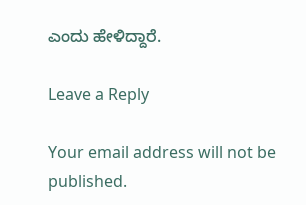ಎಂದು ಹೇಳಿದ್ದಾರೆ.

Leave a Reply

Your email address will not be published.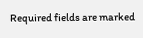Required fields are marked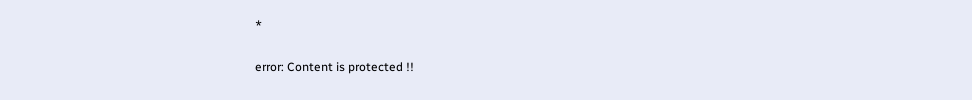*

error: Content is protected !!